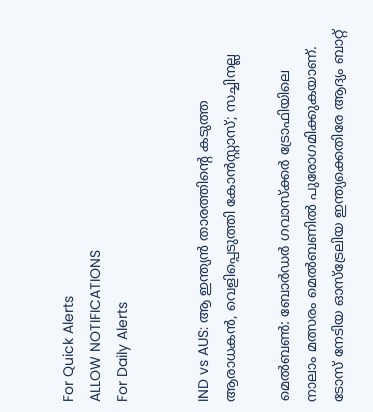For Quick Alerts
ALLOW NOTIFICATIONS
For Daily Alerts


IND vs AUS: ആ ഇന്ത്യന്‍ താരത്തിന്റെ കടുത്ത ആരാധകന്‍, വെളിപ്പെടുത്തി കോന്‍സ്റ്റാസ്; സച്ചിനല്ല

മെല്‍ബണ്‍: ബോര്‍ഡര്‍ ഗവാസ്‌ക്കര്‍ ട്രോഫിയിലെ നാലാം മത്സരം മെല്‍ബണില്‍ പുരോഗമിക്കുകയാണ്. ടോസ് നേടിയ ഓസ്‌ട്രേലിയ ഇന്ത്യക്കെതിരേ ആദ്യം ബാറ്റ്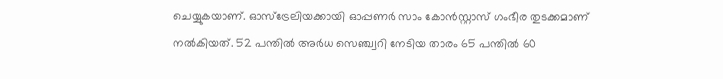ചെയ്യുകയാണ്. ഓസ്‌ട്രേലിയക്കായി ഓപ്പണര്‍ സാം കോന്‍സ്റ്റാസ് ഗംഭീര തുടക്കമാണ് നല്‍കിയത്. 52 പന്തില്‍ അര്‍ധ സെഞ്ച്വറി നേടിയ താരം 65 പന്തില്‍ 60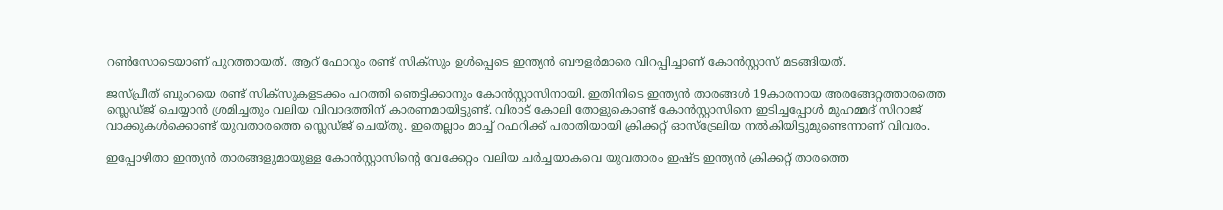റണ്‍സോടെയാണ് പുറത്തായത്. ആറ് ഫോറും രണ്ട് സിക്‌സും ഉള്‍പ്പെടെ ഇന്ത്യന്‍ ബൗളര്‍മാരെ വിറപ്പിച്ചാണ് കോന്‍സ്റ്റാസ് മടങ്ങിയത്.

ജസ്പ്രീത് ബുംറയെ രണ്ട് സിക്‌സുകളടക്കം പറത്തി ഞെട്ടിക്കാനും കോന്‍സ്റ്റാസിനായി. ഇതിനിടെ ഇന്ത്യന്‍ താരങ്ങള്‍ 19കാരനായ അരങ്ങേറ്റത്താരത്തെ സ്ലെഡ്ജ് ചെയ്യാന്‍ ശ്രമിച്ചതും വലിയ വിവാദത്തിന് കാരണമായിട്ടുണ്ട്. വിരാട് കോലി തോളുകൊണ്ട് കോന്‍സ്റ്റാസിനെ ഇടിച്ചപ്പോള്‍ മുഹമ്മദ് സിറാജ് വാക്കുകള്‍ക്കൊണ്ട് യുവതാരത്തെ സ്ലെഡ്ജ് ചെയ്തു. ഇതെല്ലാം മാച്ച് റഫറിക്ക് പരാതിയായി ക്രിക്കറ്റ് ഓസ്‌ട്രേലിയ നല്‍കിയിട്ടുമുണ്ടെന്നാണ് വിവരം.

ഇപ്പോഴിതാ ഇന്ത്യന്‍ താരങ്ങളുമായുള്ള കോന്‍സ്റ്റാസിന്റെ വേക്കേറ്റം വലിയ ചര്‍ച്ചയാകവെ യുവതാരം ഇഷ്ട ഇന്ത്യന്‍ ക്രിക്കറ്റ് താരത്തെ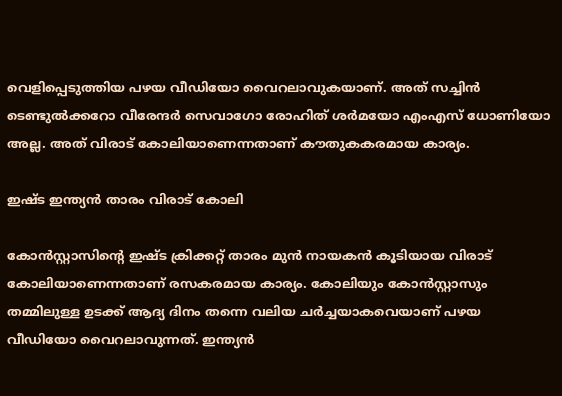വെളിപ്പെടുത്തിയ പഴയ വീഡിയോ വൈറലാവുകയാണ്. അത് സച്ചിന്‍ ടെണ്ടുല്‍ക്കറോ വീരേന്ദര്‍ സെവാഗോ രോഹിത് ശര്‍മയോ എംഎസ് ധോണിയോ അല്ല. അത് വിരാട് കോലിയാണെന്നതാണ് കൗതുകകരമായ കാര്യം.

ഇഷ്ട ഇന്ത്യന്‍ താരം വിരാട് കോലി

കോന്‍സ്റ്റാസിന്റെ ഇഷ്ട ക്രിക്കറ്റ് താരം മുന്‍ നായകന്‍ കൂടിയായ വിരാട് കോലിയാണെന്നതാണ് രസകരമായ കാര്യം. കോലിയും കോന്‍സ്റ്റാസും തമ്മിലുള്ള ഉടക്ക് ആദ്യ ദിനം തന്നെ വലിയ ചര്‍ച്ചയാകവെയാണ് പഴയ വീഡിയോ വൈറലാവുന്നത്. ഇന്ത്യന്‍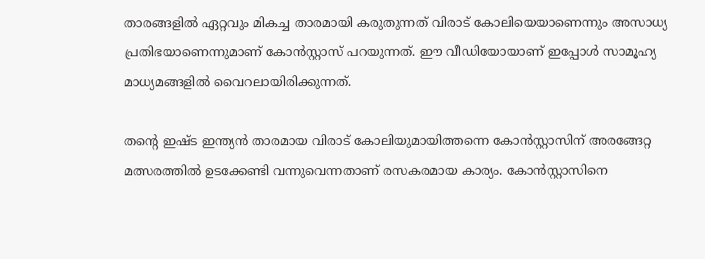താരങ്ങളില്‍ ഏറ്റവും മികച്ച താരമായി കരുതുന്നത് വിരാട് കോലിയെയാണെന്നും അസാധ്യ പ്രതിഭയാണെന്നുമാണ് കോന്‍സ്റ്റാസ് പറയുന്നത്. ഈ വീഡിയോയാണ് ഇപ്പോള്‍ സാമൂഹ്യ മാധ്യമങ്ങളില്‍ വൈറലായിരിക്കുന്നത്.

തന്റെ ഇഷ്ട ഇന്ത്യന്‍ താരമായ വിരാട് കോലിയുമായിത്തന്നെ കോന്‍സ്റ്റാസിന് അരങ്ങേറ്റ മത്സരത്തില്‍ ഉടക്കേണ്ടി വന്നുവെന്നതാണ് രസകരമായ കാര്യം. കോന്‍സ്റ്റാസിനെ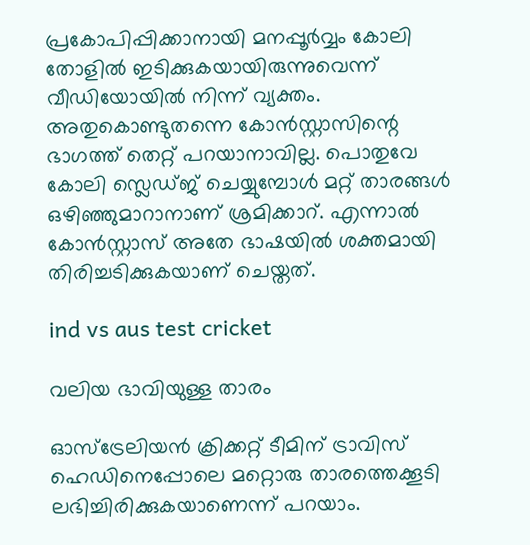പ്രകോപിപ്പിക്കാനായി മനപ്പൂര്‍വ്വം കോലി തോളില്‍ ഇടിക്കുകയായിരുന്നുവെന്ന് വീഡിയോയില്‍ നിന്ന് വ്യക്തം. അതുകൊണ്ടുതന്നെ കോന്‍സ്റ്റാസിന്റെ ഭാഗത്ത് തെറ്റ് പറയാനാവില്ല. പൊതുവേ കോലി സ്ലെഡ്ജ് ചെയ്യുമ്പോള്‍ മറ്റ് താരങ്ങള്‍ ഒഴിഞ്ഞുമാറാനാണ് ശ്രമിക്കാറ്. എന്നാല്‍ കോന്‍സ്റ്റാസ് അതേ ഭാഷയില്‍ ശക്തമായി തിരിച്ചടിക്കുകയാണ് ചെയ്തത്.

ind vs aus test cricket

വലിയ ഭാവിയുള്ള താരം

ഓസ്‌ട്രേലിയന്‍ ക്രിക്കറ്റ് ടീമിന് ട്രാവിസ് ഹെഡിനെപ്പോലെ മറ്റൊരു താരത്തെക്കൂടി ലഭിച്ചിരിക്കുകയാണെന്ന് പറയാം.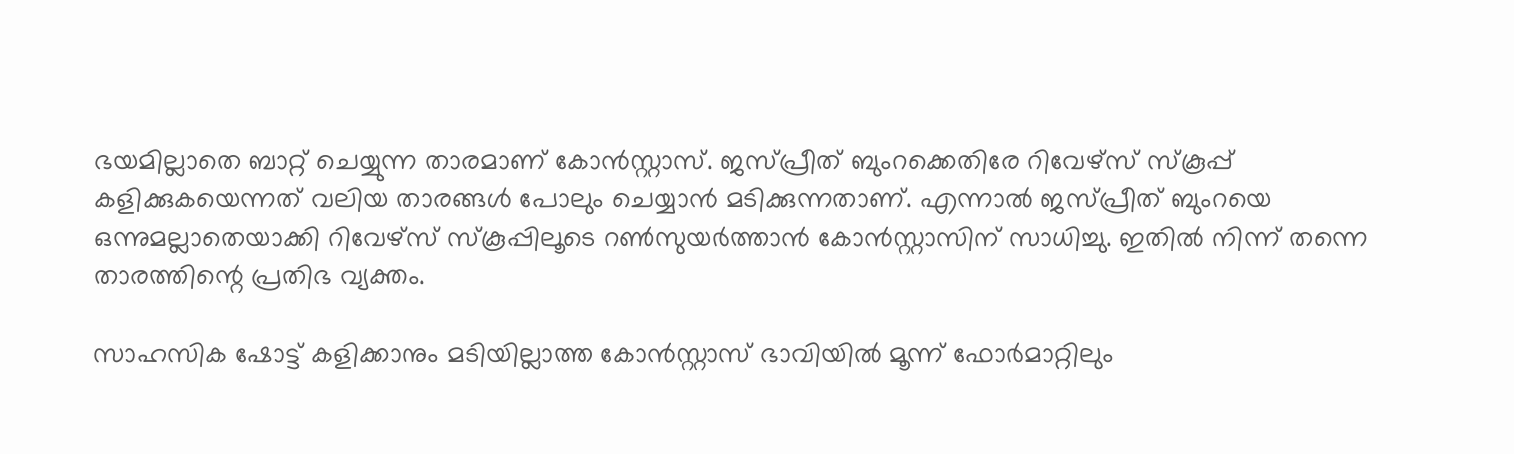ഭയമില്ലാതെ ബാറ്റ് ചെയ്യുന്ന താരമാണ് കോന്‍സ്റ്റാസ്. ജസ്പ്രീത് ബുംറക്കെതിരേ റിവേഴ്‌സ് സ്‌കൂപ്പ് കളിക്കുകയെന്നത് വലിയ താരങ്ങള്‍ പോലും ചെയ്യാന്‍ മടിക്കുന്നതാണ്. എന്നാല്‍ ജസ്പ്രീത് ബുംറയെ ഒന്നുമല്ലാതെയാക്കി റിവേഴ്‌സ് സ്‌കൂപ്പിലൂടെ റണ്‍സുയര്‍ത്താന്‍ കോന്‍സ്റ്റാസിന് സാധിച്ചു. ഇതില്‍ നിന്ന് തന്നെ താരത്തിന്റെ പ്രതിഭ വ്യക്തം.

സാഹസിക ഷോട്ട് കളിക്കാനും മടിയില്ലാത്ത കോന്‍സ്റ്റാസ് ഭാവിയില്‍ മൂന്ന് ഫോര്‍മാറ്റിലും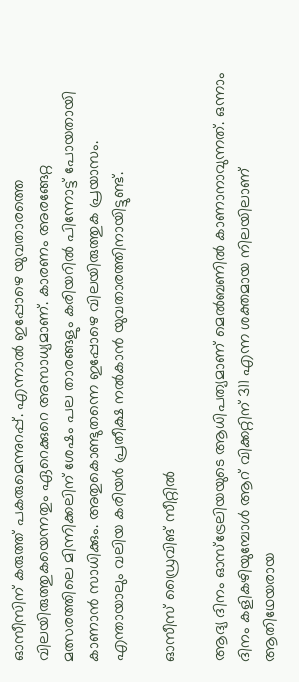ഓസീസിന് കരുത്ത് പകരുമെന്നുറപ്പ്. എന്നാല്‍ ഇപ്പോഴെ യുവതാരത്തെ വിലയിരുത്തുകയെന്നതും ഏറെക്കുറെ അസാധ്യമാണ്. കാരണം അരങ്ങേറ്റ മത്സരത്തിലെ മിന്നിക്കലിന് ശേഷം പല താരങ്ങളും കരിയറില്‍ പിന്നോട്ട് പോയതായി കാണാന്‍ സാധിക്കും. അതുകൊണ്ടുതന്നെ ഇപ്പോഴെ വിലയിരുത്തുക പ്രയാസം. എന്തായാലും വലിയ കരിയര്‍ പ്രതീക്ഷ നല്‍കാന്‍ യുവതാരത്തിനായിട്ടുണ്ട്.

ഓസീസ് ഡ്രൈവിങ് സീറ്റില്‍

ആദ്യ ദിനം ഓസ്‌ട്രേലിയയുടെ ആധിപത്യമാണ് മെല്‍ബണില്‍ കാണാനാവുന്നത്. ഒന്നാം ദിനം കളികഴിയുമ്പോള്‍ ആറ് വിക്കറ്റിന് 311 എന്ന ശക്തമായ നിലയിലാണ് ആതിഥേയരായ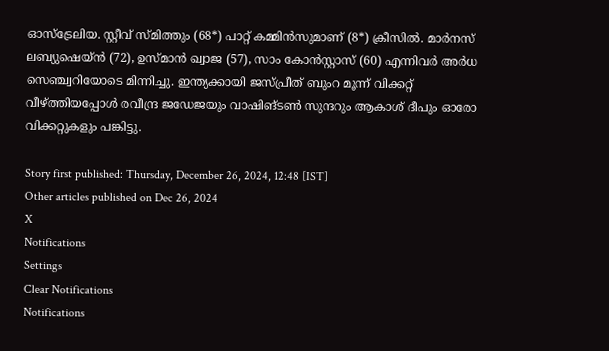ഓസ്‌ട്രേലിയ. സ്റ്റീവ് സ്മിത്തും (68*) പാറ്റ് കമ്മിന്‍സുമാണ് (8*) ക്രീസില്‍. മാര്‍നസ് ലബ്യുഷെയ്ന്‍ (72), ഉസ്മാന്‍ ഖ്വാജ (57), സാം കോന്‍സ്റ്റാസ് (60) എന്നിവര്‍ അര്‍ധ സെഞ്ച്വറിയോടെ മിന്നിച്ചു. ഇന്ത്യക്കായി ജസ്പ്രീത് ബുംറ മൂന്ന് വിക്കറ്റ് വീഴ്ത്തിയപ്പോള്‍ രവീന്ദ്ര ജഡേജയും വാഷിങ്ടണ്‍ സുന്ദറും ആകാശ് ദീപും ഓരോ വിക്കറ്റുകളും പങ്കിട്ടു.

Story first published: Thursday, December 26, 2024, 12:48 [IST]
Other articles published on Dec 26, 2024
X
Notifications
Settings
Clear Notifications
Notifications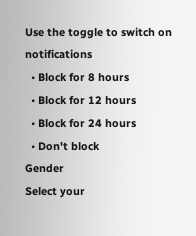Use the toggle to switch on notifications
  • Block for 8 hours
  • Block for 12 hours
  • Block for 24 hours
  • Don't block
Gender
Select your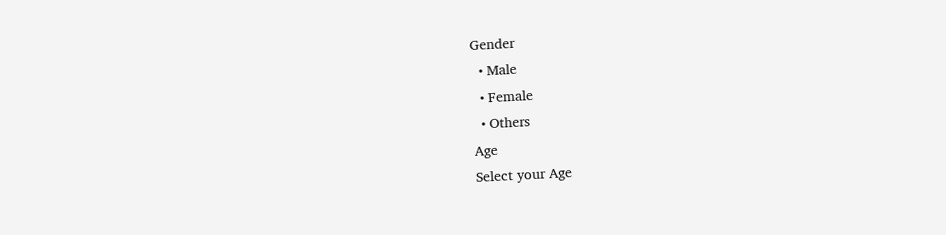Gender
  • Male
  • Female
  • Others
Age
Select your Age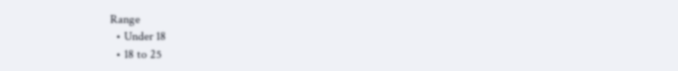Range
  • Under 18
  • 18 to 25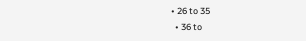• 26 to 35
  • 36 to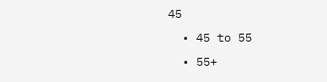45
  • 45 to 55
  • 55+